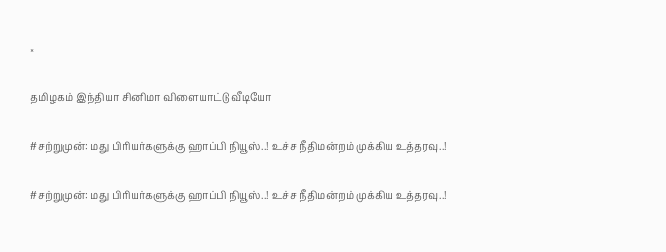×

தமிழகம் இந்தியா சினிமா விளையாட்டு வீடியோ

#சற்றுமுன்: மது பிரியர்களுக்கு ஹாப்பி நியூஸ்..! உச்ச நீதிமன்றம் முக்கிய உத்தரவு..!

#சற்றுமுன்: மது பிரியர்களுக்கு ஹாப்பி நியூஸ்..! உச்ச நீதிமன்றம் முக்கிய உத்தரவு..!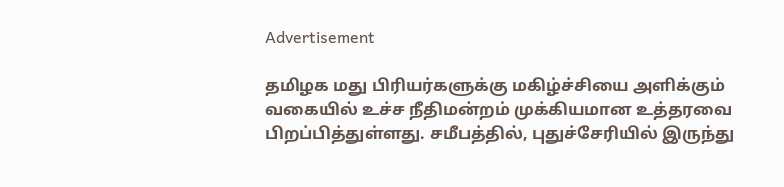Advertisement

தமிழக மது பிரியர்களுக்கு மகிழ்ச்சியை அளிக்கும் வகையில் உச்ச நீதிமன்றம் முக்கியமான உத்தரவை பிறப்பித்துள்ளது. சமீபத்தில், புதுச்சேரியில் இருந்து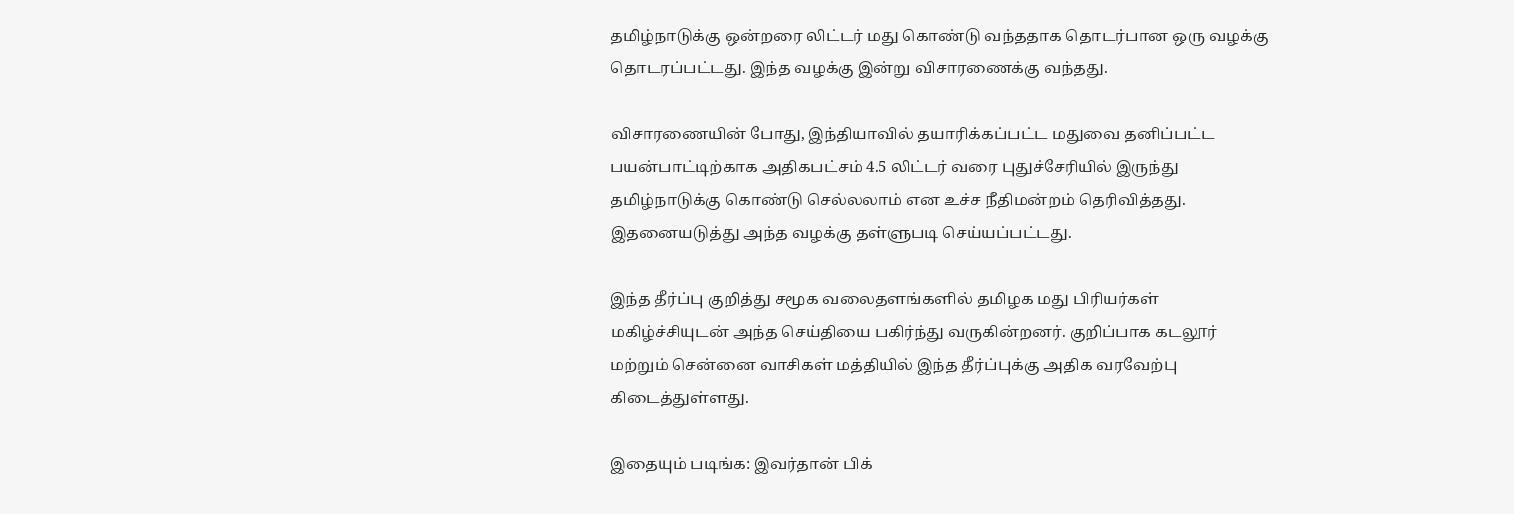தமிழ்நாடுக்கு ஒன்றரை லிட்டர் மது கொண்டு வந்ததாக தொடர்பான ஒரு வழக்கு தொடரப்பட்டது. இந்த வழக்கு இன்று விசாரணைக்கு வந்தது.

விசாரணையின் போது, இந்தியாவில் தயாரிக்கப்பட்ட மதுவை தனிப்பட்ட பயன்பாட்டிற்காக அதிகபட்சம் 4.5 லிட்டர் வரை புதுச்சேரியில் இருந்து தமிழ்நாடுக்கு கொண்டு செல்லலாம் என உச்ச நீதிமன்றம் தெரிவித்தது. இதனையடுத்து அந்த வழக்கு தள்ளுபடி செய்யப்பட்டது.

இந்த தீர்ப்பு குறித்து சமூக வலைதளங்களில் தமிழக மது பிரியர்கள் மகிழ்ச்சியுடன் அந்த செய்தியை பகிர்ந்து வருகின்றனர். குறிப்பாக கடலூர் மற்றும் சென்னை வாசிகள் மத்தியில் இந்த தீர்ப்புக்கு அதிக வரவேற்பு கிடைத்துள்ளது.

இதையும் படிங்க: இவர்தான் பிக்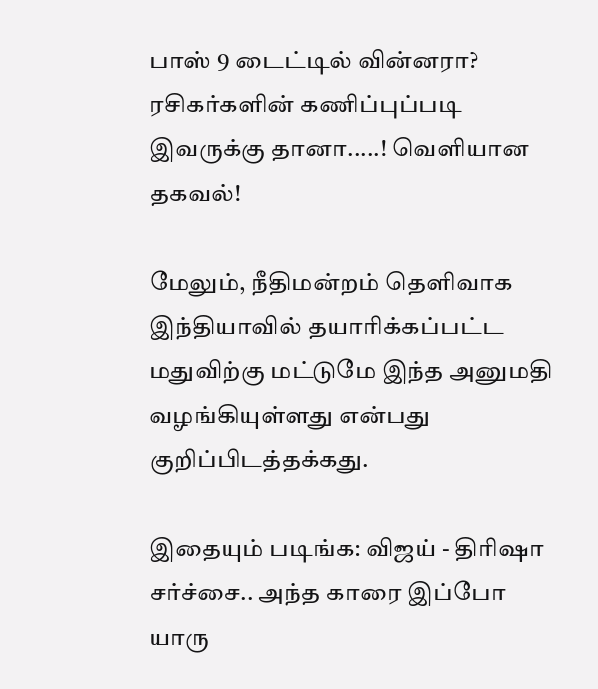பாஸ் 9 டைட்டில் வின்னரா? ரசிகர்களின் கணிப்புப்படி இவருக்கு தானா.....! வெளியான தகவல்!

மேலும், நீதிமன்றம் தெளிவாக இந்தியாவில் தயாரிக்கப்பட்ட மதுவிற்கு மட்டுமே இந்த அனுமதி வழங்கியுள்ளது என்பது குறிப்பிடத்தக்கது.

இதையும் படிங்க: விஜய் - திரிஷா சர்ச்சை.. அந்த காரை இப்போ யாரு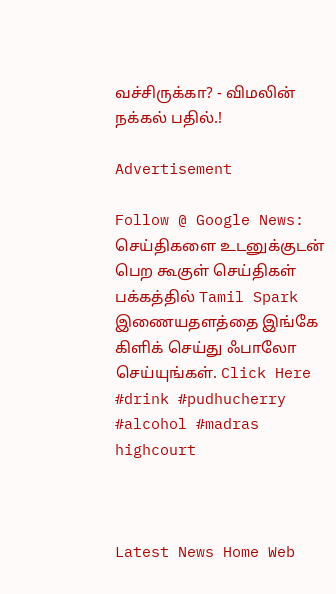வச்சிருக்கா? - விமலின் நக்கல் பதில்.!

Advertisement

Follow @ Google News: செய்திகளை உடனுக்குடன் பெற கூகுள் செய்திகள் பக்கத்தில் Tamil Spark இணையதளத்தை இங்கே கிளிக் செய்து ஃபாலோ செய்யுங்கள். Click Here
#drink #pudhucherry #alcohol #madras highcourt



Latest News Home Web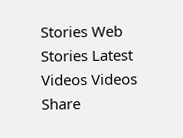Stories Web Stories Latest Videos Videos Share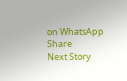on WhatsApp Share
Next Story